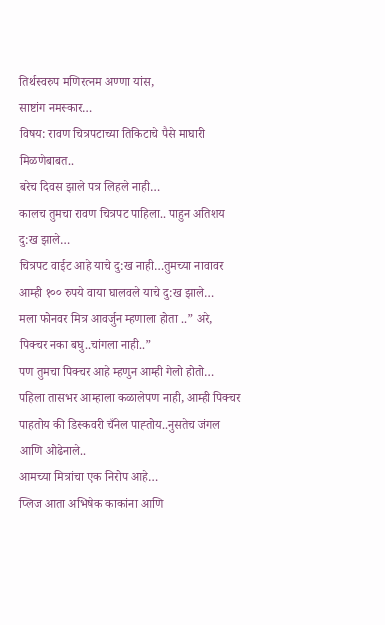तिर्थस्वरुप मणिरत्नम अण्णा यांस,
साष्टांग नमस्कार…
विषय: रावण चित्रपटाच्या तिकिटाचे पैसे माघारी मिळणेबाबत..
बरेच दिवस झाले पत्र लिहले नाही…
कालच तुमचा रावण चित्रपट पाहिला.. पाहुन अतिशय दु:ख झाले…
चित्रपट वाईट आहे याचे दु:ख नाही…तुमच्या नावावर आम्ही १०० रुपये वाया घालवले याचे दु:ख झाले…
मला फोनवर मित्र आवर्जुन म्हणाला होता ..” अरे, पिक्चर नका बघु..चांगला नाही..”
पण तुमचा पिक्चर आहे म्हणुन आम्ही गेलो होतो…
पहिला तासभर आम्हाला कळालेपण नाही, आम्ही पिक्चर पाहतोय की डिस्कवरी चँनेल पाह्तोय..नुसतेच जंगल आणि ओढेनाले..
आमच्या मित्रांचा एक निरोप आहे…
प्लिज आता अभिषेक काकांना आणि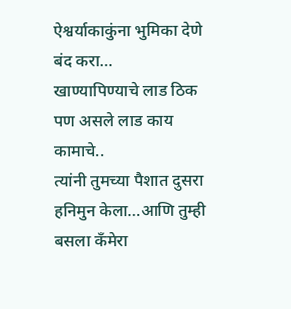ऐश्वर्याकाकुंना भुमिका देणे बंद करा…
खाण्यापिण्याचे लाड ठिक पण असले लाड काय कामाचे..
त्यांनी तुमच्या पैशात दुसरा हनिमुन केला…आणि तुम्ही बसला कँमेरा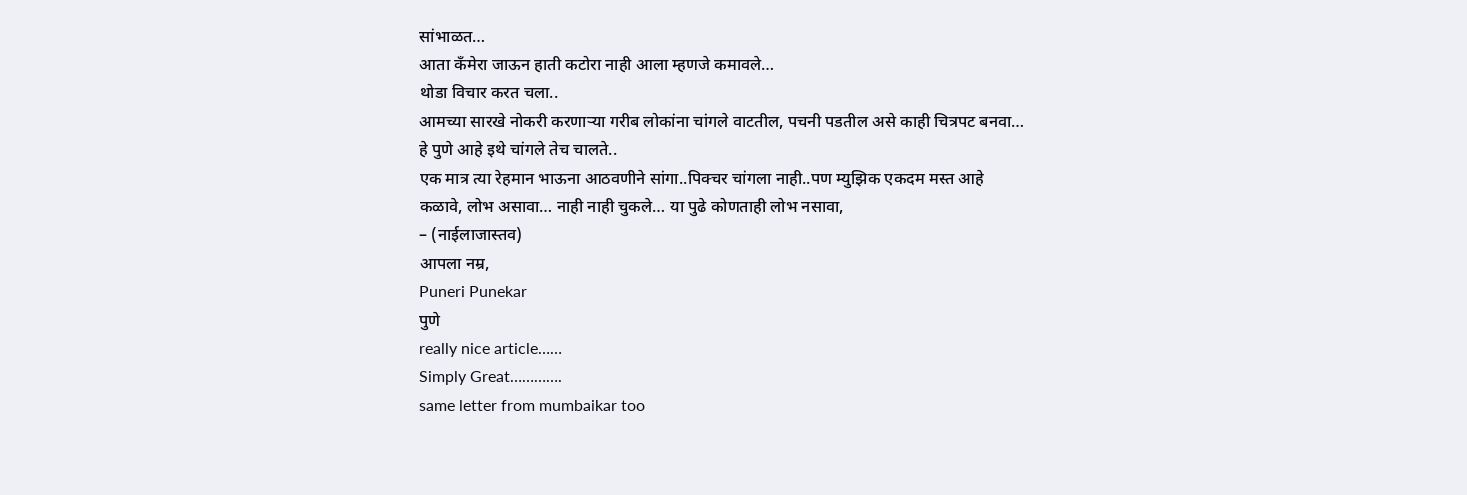सांभाळत…
आता कँमेरा जाऊन हाती कटोरा नाही आला म्हणजे कमावले…
थोडा विचार करत चला..
आमच्या सारखे नोकरी करणाऱ्या गरीब लोकांना चांगले वाटतील, पचनी पडतील असे काही चित्रपट बनवा…
हे पुणे आहे इथे चांगले तेच चालते..
एक मात्र त्या रेहमान भाऊना आठवणीने सांगा..पिक्चर चांगला नाही..पण म्युझिक एकदम मस्त आहे
कळावे, लोभ असावा… नाही नाही चुकले… या पुढे कोणताही लोभ नसावा,
– (नाईलाजास्तव)
आपला नम्र,
Puneri Punekar
पुणे
really nice article……
Simply Great………….
same letter from mumbaikar too